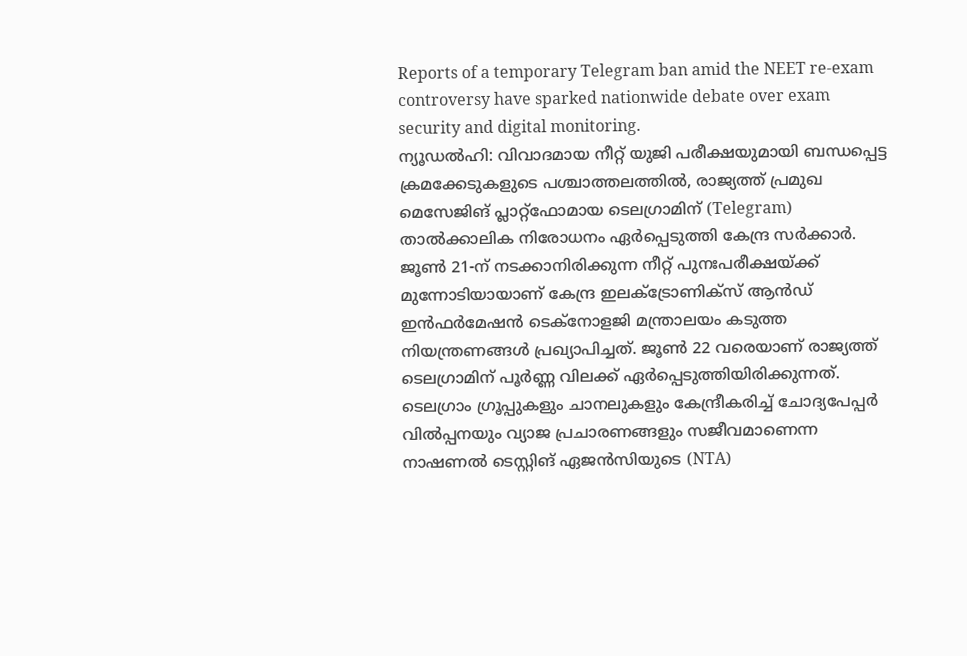Reports of a temporary Telegram ban amid the NEET re-exam controversy have sparked nationwide debate over exam security and digital monitoring.
ന്യൂഡൽഹി: വിവാദമായ നീറ്റ് യുജി പരീക്ഷയുമായി ബന്ധപ്പെട്ട ക്രമക്കേടുകളുടെ പശ്ചാത്തലത്തിൽ, രാജ്യത്ത് പ്രമുഖ മെസേജിങ് പ്ലാറ്റ്ഫോമായ ടെലഗ്രാമിന് (Telegram) താൽക്കാലിക നിരോധനം ഏർപ്പെടുത്തി കേന്ദ്ര സർക്കാർ. ജൂൺ 21-ന് നടക്കാനിരിക്കുന്ന നീറ്റ് പുനഃപരീക്ഷയ്ക്ക് മുന്നോടിയായാണ് കേന്ദ്ര ഇലക്ട്രോണിക്സ് ആൻഡ് ഇൻഫർമേഷൻ ടെക്നോളജി മന്ത്രാലയം കടുത്ത നിയന്ത്രണങ്ങൾ പ്രഖ്യാപിച്ചത്. ജൂൺ 22 വരെയാണ് രാജ്യത്ത് ടെലഗ്രാമിന് പൂർണ്ണ വിലക്ക് ഏർപ്പെടുത്തിയിരിക്കുന്നത്.
ടെലഗ്രാം ഗ്രൂപ്പുകളും ചാനലുകളും കേന്ദ്രീകരിച്ച് ചോദ്യപേപ്പർ വിൽപ്പനയും വ്യാജ പ്രചാരണങ്ങളും സജീവമാണെന്ന നാഷണൽ ടെസ്റ്റിങ് ഏജൻസിയുടെ (NTA)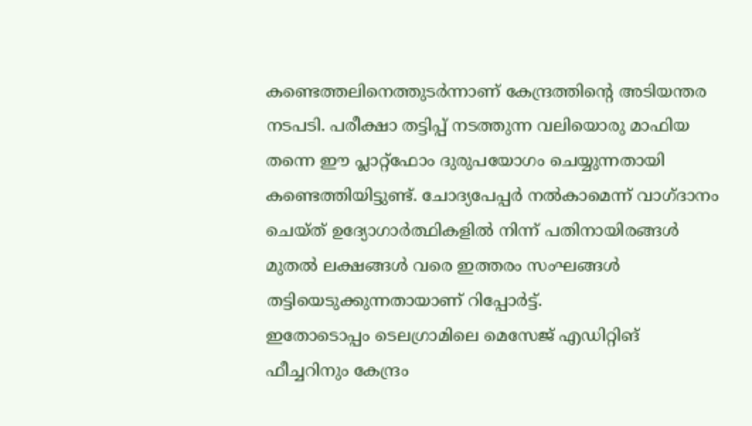കണ്ടെത്തലിനെത്തുടർന്നാണ് കേന്ദ്രത്തിന്റെ അടിയന്തര നടപടി. പരീക്ഷാ തട്ടിപ്പ് നടത്തുന്ന വലിയൊരു മാഫിയ തന്നെ ഈ പ്ലാറ്റ്ഫോം ദുരുപയോഗം ചെയ്യുന്നതായി കണ്ടെത്തിയിട്ടുണ്ട്. ചോദ്യപേപ്പർ നൽകാമെന്ന് വാഗ്ദാനം ചെയ്ത് ഉദ്യോഗാർത്ഥികളിൽ നിന്ന് പതിനായിരങ്ങൾ മുതൽ ലക്ഷങ്ങൾ വരെ ഇത്തരം സംഘങ്ങൾ തട്ടിയെടുക്കുന്നതായാണ് റിപ്പോർട്ട്.
ഇതോടൊപ്പം ടെലഗ്രാമിലെ മെസേജ് എഡിറ്റിങ് ഫീച്ചറിനും കേന്ദ്രം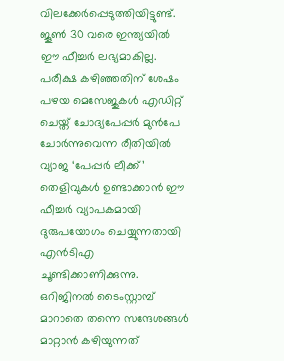വിലക്കേർപ്പെടുത്തിയിട്ടുണ്ട്. ജൂൺ 30 വരെ ഇന്ത്യയിൽ ഈ ഫീച്ചർ ലഭ്യമാകില്ല. പരീക്ഷ കഴിഞ്ഞതിന് ശേഷം പഴയ മെസേജുകൾ എഡിറ്റ് ചെയ്ത് ചോദ്യപേപ്പർ മുൻപേ ചോർന്നുവെന്ന രീതിയിൽ വ്യാജ ‘പേപ്പർ ലീക്ക്’ തെളിവുകൾ ഉണ്ടാക്കാൻ ഈ ഫീച്ചർ വ്യാപകമായി ദുരുപയോഗം ചെയ്യുന്നതായി എൻടിഎ ചൂണ്ടിക്കാണിക്കുന്നു. ഒറിജിനൽ ടൈംസ്റ്റാമ്പ് മാറാതെ തന്നെ സന്ദേശങ്ങൾ മാറ്റാൻ കഴിയുന്നത്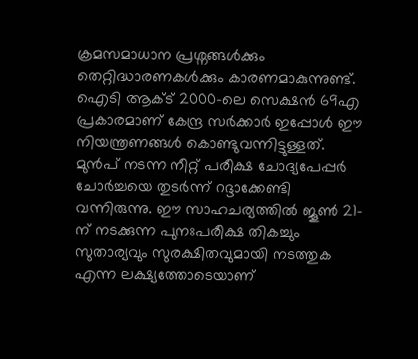ക്രമസമാധാന പ്രശ്നങ്ങൾക്കും തെറ്റിദ്ധാരണകൾക്കും കാരണമാകുന്നുണ്ട്.
ഐടി ആക്ട് 2000-ലെ സെക്ഷൻ 69എ പ്രകാരമാണ് കേന്ദ്ര സർക്കാർ ഇപ്പോൾ ഈ നിയന്ത്രണങ്ങൾ കൊണ്ടുവന്നിട്ടുള്ളത്. മുൻപ് നടന്ന നീറ്റ് പരീക്ഷ ചോദ്യപേപ്പർ ചോർച്ചയെ തുടർന്ന് റദ്ദാക്കേണ്ടി വന്നിരുന്നു. ഈ സാഹചര്യത്തിൽ ജൂൺ 21-ന് നടക്കുന്ന പുനഃപരീക്ഷ തികച്ചും സുതാര്യവും സുരക്ഷിതവുമായി നടത്തുക എന്ന ലക്ഷ്യത്തോടെയാണ്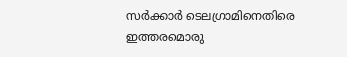സർക്കാർ ടെലഗ്രാമിനെതിരെ ഇത്തരമൊരു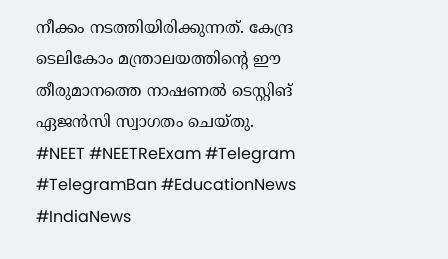നീക്കം നടത്തിയിരിക്കുന്നത്. കേന്ദ്ര ടെലികോം മന്ത്രാലയത്തിന്റെ ഈ തീരുമാനത്തെ നാഷണൽ ടെസ്റ്റിങ് ഏജൻസി സ്വാഗതം ചെയ്തു.
#NEET #NEETReExam #Telegram #TelegramBan #EducationNews #IndiaNews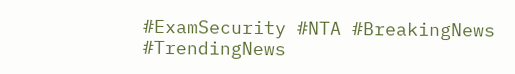#ExamSecurity #NTA #BreakingNews #TrendingNews